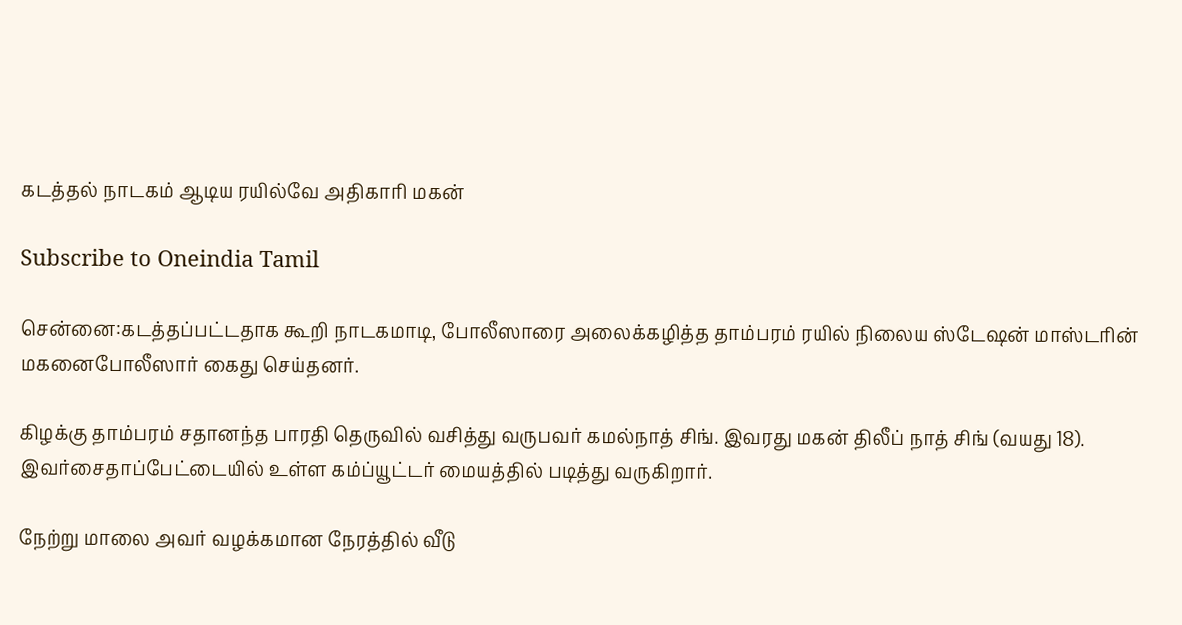கடத்தல் நாடகம் ஆடிய ரயில்வே அதிகாரி மகன்

Subscribe to Oneindia Tamil

சென்னை:கடத்தப்பட்டதாக கூறி நாடகமாடி, போலீஸாரை அலைக்கழித்த தாம்பரம் ரயில் நிலைய ஸ்டேஷன் மாஸ்டரின் மகனைபோலீஸார் கைது செய்தனர்.

கிழக்கு தாம்பரம் சதானந்த பாரதி தெருவில் வசித்து வருபவர் கமல்நாத் சிங். இவரது மகன் திலீப் நாத் சிங் (வயது 18). இவர்சைதாப்பேட்டையில் உள்ள கம்ப்யூட்டர் மையத்தில் படித்து வருகிறார்.

நேற்று மாலை அவர் வழக்கமான நேரத்தில் வீடு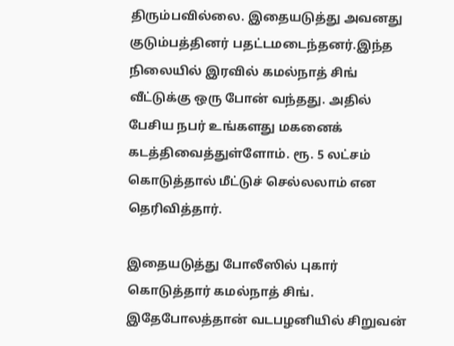திரும்பவில்லை. இதையடுத்து அவனது குடும்பத்தினர் பதட்டமடைந்தனர்.இந்த நிலையில் இரவில் கமல்நாத் சிங் வீட்டுக்கு ஒரு போன் வந்தது. அதில் பேசிய நபர் உங்களது மகனைக் கடத்திவைத்துள்ளோம். ரூ. 5 லட்சம் கொடுத்தால் மீட்டுச் செல்லலாம் என தெரிவித்தார்.

இதையடுத்து போலீஸில் புகார் கொடுத்தார் கமல்நாத் சிங். இதேபோலத்தான் வடபழனியில் சிறுவன்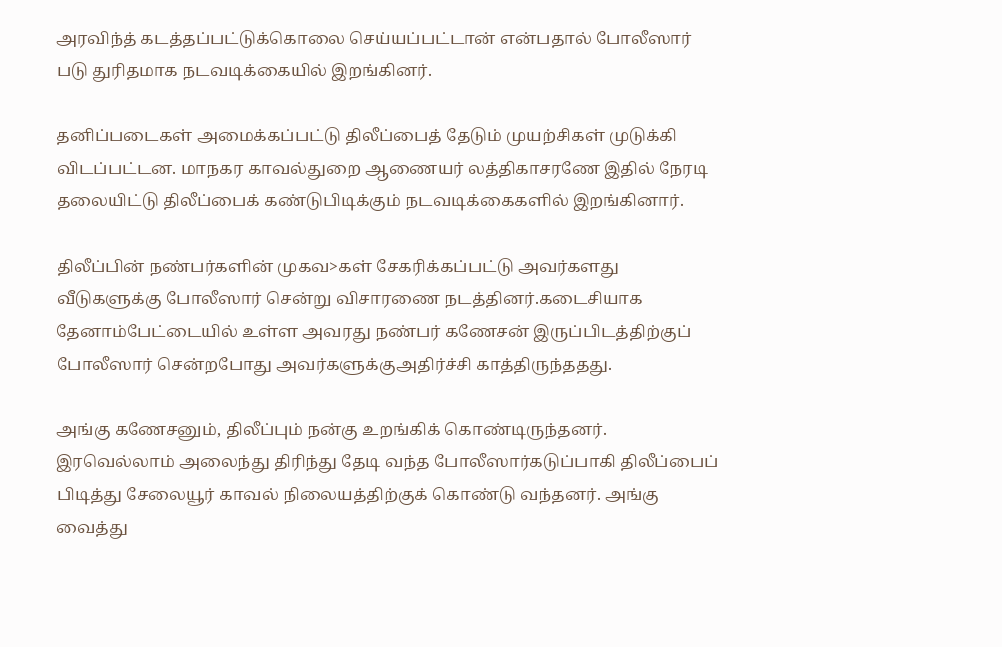அரவிந்த் கடத்தப்பட்டுக்கொலை செய்யப்பட்டான் என்பதால் போலீஸார் படு துரிதமாக நடவடிக்கையில் இறங்கினர்.

தனிப்படைகள் அமைக்கப்பட்டு திலீப்பைத் தேடும் முயற்சிகள் முடுக்கி விடப்பட்டன. மாநகர காவல்துறை ஆணையர் லத்திகாசரணே இதில் நேரடி தலையிட்டு திலீப்பைக் கண்டுபிடிக்கும் நடவடிக்கைகளில் இறங்கினார்.

திலீப்பின் நண்பர்களின் முகவ>கள் சேகரிக்கப்பட்டு அவர்களது வீடுகளுக்கு போலீஸார் சென்று விசாரணை நடத்தினர்.கடைசியாக தேனாம்பேட்டையில் உள்ள அவரது நண்பர் கணேசன் இருப்பிடத்திற்குப் போலீஸார் சென்றபோது அவர்களுக்குஅதிர்ச்சி காத்திருந்ததது.

அங்கு கணேசனும், திலீப்பும் நன்கு உறங்கிக் கொண்டிருந்தனர். இரவெல்லாம் அலைந்து திரிந்து தேடி வந்த போலீஸார்கடுப்பாகி திலீப்பைப் பிடித்து சேலையூர் காவல் நிலையத்திற்குக் கொண்டு வந்தனர். அங்கு வைத்து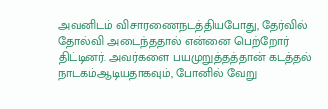அவனிடம் விசாரணைநடத்தியபோது, தேர்வில் தோல்வி அடைந்ததால் என்னை பெற்றோர் திட்டினர். அவர்களை பயமுறுத்தத்தான் கடத்தல் நாடகம்ஆடியதாகவும், போனில் வேறு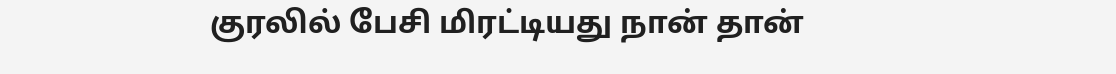குரலில் பேசி மிரட்டியது நான் தான்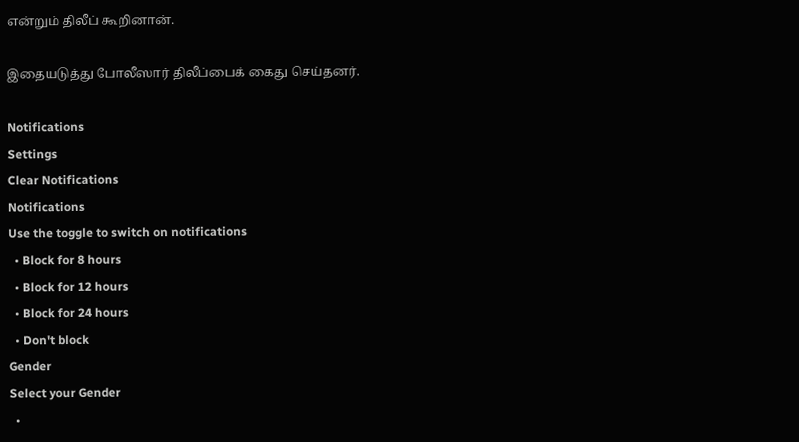என்றும் திலீப் கூறினான்.

இதையடுத்து போலீஸார் திலீப்பைக் கைது செய்தனர்.

Notifications
Settings
Clear Notifications
Notifications
Use the toggle to switch on notifications
  • Block for 8 hours
  • Block for 12 hours
  • Block for 24 hours
  • Don't block
Gender
Select your Gender
  •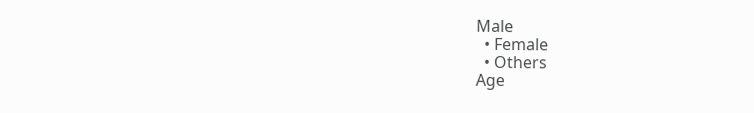Male
  • Female
  • Others
Age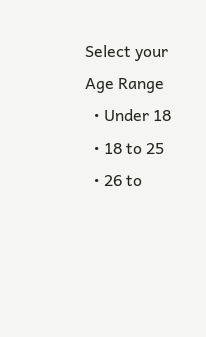Select your Age Range
  • Under 18
  • 18 to 25
  • 26 to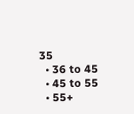35
  • 36 to 45
  • 45 to 55
  • 55+